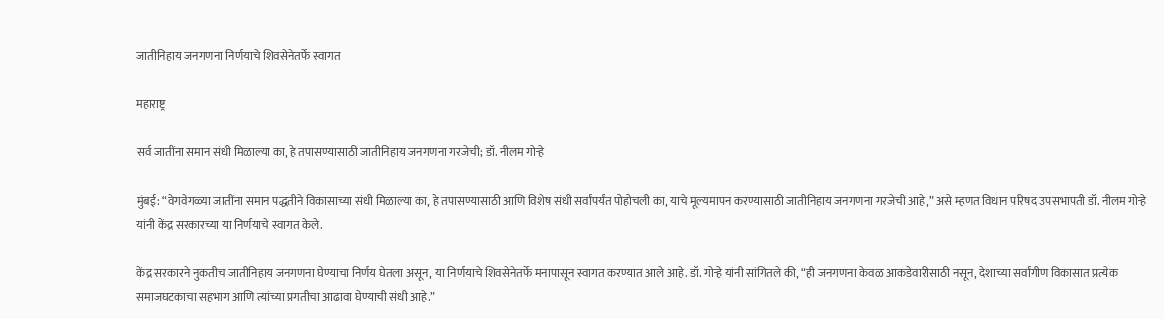जातीनिहाय जनगणना निर्णयाचे शिवसेनेतर्फे स्वागत

महाराष्ट्र

सर्व जातींना समान संधी मिळाल्या का, हे तपासण्यासाठी जातीनिहाय जनगणना गरजेची; डॉ. नीलम गोऱ्हे

मुंबई: “वेगवेगळ्या जातींना समान पद्धतीने विकासाच्या संधी मिळाल्या का, हे तपासण्यासाठी आणि विशेष संधी सर्वांपर्यंत पोहोचली का, याचे मूल्यमापन करण्यासाठी जातीनिहाय जनगणना गरजेची आहे,” असे म्हणत विधान परिषद उपसभापती डॉ. नीलम गोऱ्हे यांनी केंद्र सरकारच्या या निर्णयाचे स्वागत केले.

केंद्र सरकारने नुकतीच जातीनिहाय जनगणना घेण्याचा निर्णय घेतला असून, या निर्णयाचे शिवसेनेतर्फे मनापासून स्वागत करण्यात आले आहे. डॉ. गोऱ्हे यांनी सांगितले की, “ही जनगणना केवळ आकडेवारीसाठी नसून, देशाच्या सर्वांगीण विकासात प्रत्येक समाजघटकाचा सहभाग आणि त्यांच्या प्रगतीचा आढावा घेण्याची संधी आहे.”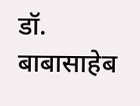डॉ. बाबासाहेब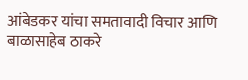आंबेडकर यांचा समतावादी विचार आणि बाळासाहेब ठाकरे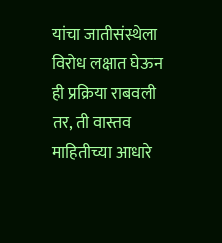यांचा जातीसंस्थेला विरोध लक्षात घेऊन ही प्रक्रिया राबवली तर, ती वास्तव माहितीच्या आधारे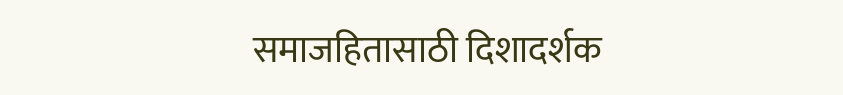समाजहितासाठी दिशादर्शक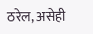ठरेल, असेही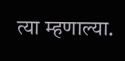त्या म्हणाल्या.